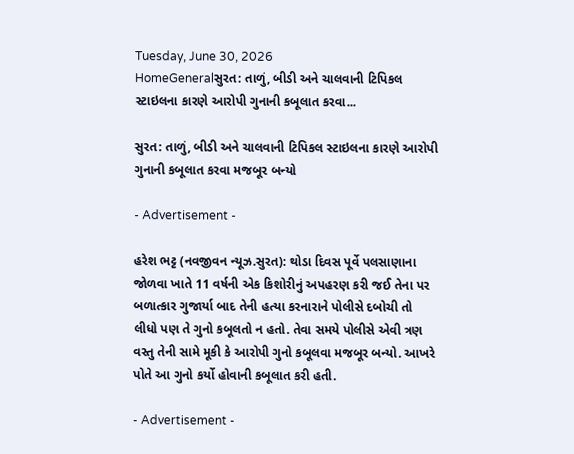Tuesday, June 30, 2026
HomeGeneralસુરત: તાળું, બીડી અને ચાલવાની ટિપિકલ સ્ટાઇલના કારણે આરોપી ગુનાની કબૂલાત કરવા...

સુરત: તાળું, બીડી અને ચાલવાની ટિપિકલ સ્ટાઇલના કારણે આરોપી ગુનાની કબૂલાત કરવા મજબૂર બન્યો

- Advertisement -

હરેશ ભટ્ટ (નવજીવન ન્યૂઝ.સુરત): થોડા દિવસ પૂર્વે પલસાણાના જોળવા ખાતે 11 વર્ષની એક કિશોરીનું અપહરણ કરી જઈ તેના પર બળાત્કાર ગુજાર્યા બાદ તેની હત્યા કરનારાને પોલીસે દબોચી તો લીધો પણ તે ગુનો કબૂલતો ન હતો. તેવા સમયે પોલીસે એવી ત્રણ વસ્તુ તેની સામે મૂકી કે આરોપી ગુનો કબૂલવા મજબૂર બન્યો. આખરે પોતે આ ગુનો કર્યો હોવાની કબૂલાત કરી હતી.

- Advertisement -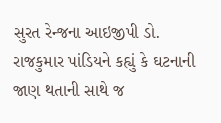સુરત રેન્જના આઇજીપી ડો. રાજકુમાર પાંડિયને કહ્યું કે ઘટનાની જાણ થતાની સાથે જ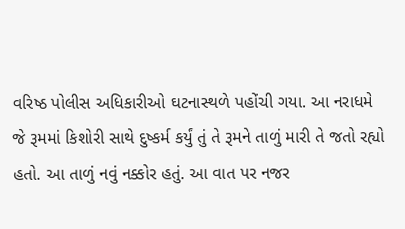વરિષ્ઠ પોલીસ અધિકારીઓ ઘટનાસ્થળે પહોંચી ગયા. આ નરાધમે જે રૂમમાં કિશોરી સાથે દુષ્કર્મ કર્યું તું તે રૂમને તાળું મારી તે જતો રહ્યો હતો. આ તાળું નવું નક્કોર હતું. આ વાત પર નજર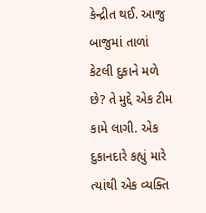કેન્દ્રીત થઈ. આજુ બાજુમાં તાળાં કેટલી દુકાને મળે છે? તે મુદ્દે એક ટીમ કામે લાગી. એક દુકાનદારે કહ્યું મારે ત્યાંથી એક વ્યક્તિ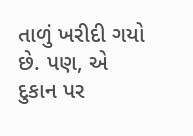તાળું ખરીદી ગયો છે. પણ, એ દુકાન પર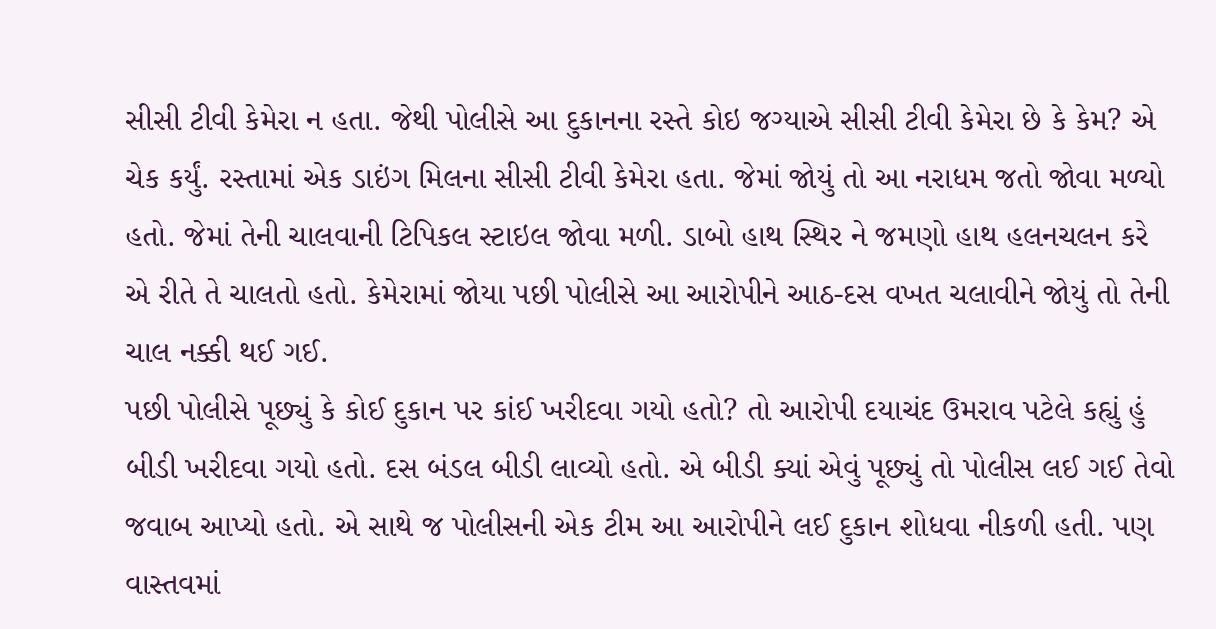સીસી ટીવી કેમેરા ન હતા. જેથી પોલીસે આ દુકાનના રસ્તે કોઇ જગ્યાએ સીસી ટીવી કેમેરા છે કે કેમ? એ ચેક કર્યું. રસ્તામાં એક ડાઇંગ મિલના સીસી ટીવી કેમેરા હતા. જેમાં જોયું તો આ નરાધમ જતો જોવા મળ્યો હતો. જેમાં તેની ચાલવાની ટિપિકલ સ્ટાઇલ જોવા મળી. ડાબો હાથ સ્થિર ને જમણો હાથ હલનચલન કરે એ રીતે તે ચાલતો હતો. કેમેરામાં જોયા પછી પોલીસે આ આરોપીને આઠ-દસ વખત ચલાવીને જોયું તો તેની ચાલ નક્કી થઈ ગઈ.
પછી પોલીસે પૂછ્યું કે કોઈ દુકાન પર કાંઈ ખરીદવા ગયો હતો? તો આરોપી દયાચંદ ઉમરાવ પટેલે કહ્યું હું બીડી ખરીદવા ગયો હતો. દસ બંડલ બીડી લાવ્યો હતો. એ બીડી ક્યાં એવું પૂછ્યું તો પોલીસ લઈ ગઈ તેવો જવાબ આપ્યો હતો. એ સાથે જ પોલીસની એક ટીમ આ આરોપીને લઈ દુકાન શોધવા નીકળી હતી. પણ વાસ્તવમાં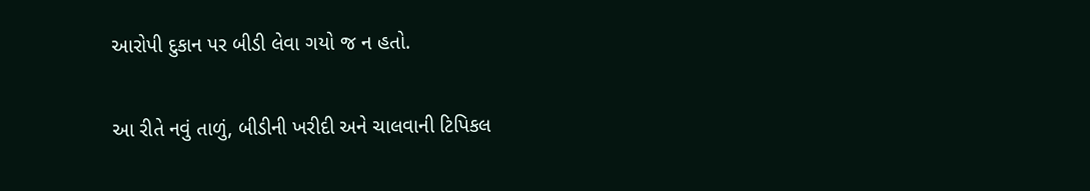આરોપી દુકાન પર બીડી લેવા ગયો જ ન હતો.

આ રીતે નવું તાળું, બીડીની ખરીદી અને ચાલવાની ટિપિકલ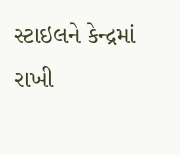સ્ટાઇલને કેન્દ્રમાં રાખી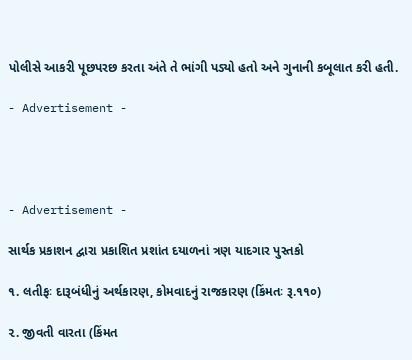પોલીસે આકરી પૂછપરછ કરતા અંતે તે ભાંગી પડ્યો હતો અને ગુનાની કબૂલાત કરી હતી.

- Advertisement -




- Advertisement -

સાર્થક પ્રકાશન દ્વારા પ્રકાશિત પ્રશાંત દયાળનાં ત્રણ યાદગાર પુસ્તકો

૧. લતીફઃ દારૂબંધીનું અર્થકારણ, કોમવાદનું રાજકારણ (કિંમતઃ રૂ.૧૧૦)

૨. જીવતી વારતા (કિંમત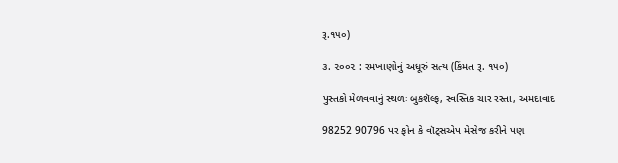રૂ.૧૫૦)

૩. ૨૦૦૨ : રમખાણોનું અધૂરું સત્ય (કિંમત રૂ. ૧૫૦)

પુસ્તકો મેળવવાનું સ્થળઃ બુકશૅલ્ફ, સ્વસ્તિક ચાર રસ્તા, અમદાવાદ

98252 90796 પર ફોન કે વૉટ્સએપ મેસેજ કરીને પણ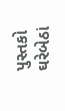પુસ્તકો ઘરેબેઠાં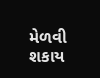મેળવી શકાય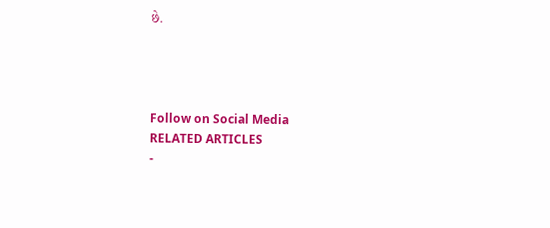છે.




Follow on Social Media
RELATED ARTICLES
-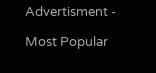Advertisment -

Most Popular